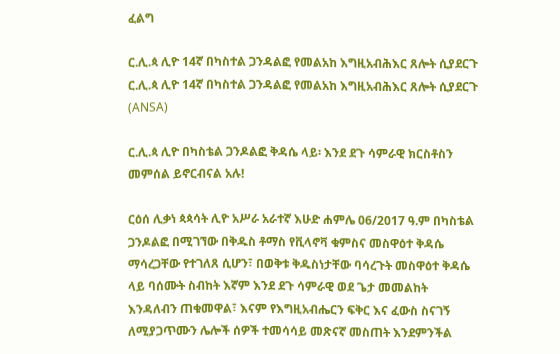ፈልግ

ር.ሊ.ጳ ሊዮ 14ኛ በካስተል ጋንዳልፎ የመልአከ እግዚአብሕእር ጸሎት ሲያደርጉ ር.ሊ.ጳ ሊዮ 14ኛ በካስተል ጋንዳልፎ የመልአከ እግዚአብሕእር ጸሎት ሲያደርጉ   (ANSA)

ር.ሊ.ጳ ሊዮ በካስቴል ጋንዶልፎ ቅዳሴ ላይ፡ እንደ ደጉ ሳምራዊ ክርስቶስን መምሰል ይኖርብናል አሉ!

ርዕሰ ሊቃነ ጳጳሳት ሊዮ አሥራ አራተኛ እሁድ ሐምሌ 06/2017 ዓ.ም በካስቴል ጋንዶልፎ በሚገኘው በቅዱስ ቶማስ የቪላኖቫ ቁምስና መስዋዕተ ቅዳሴ ማሳረጋቸው የተገለጸ ሲሆን፣ በወቅቱ ቅዱስነታቸው ባሳረጉት መስዋዕተ ቅዳሴ ላይ ባሰሙት ስብከት እኛም እንደ ደጉ ሳምራዊ ወደ ጌታ መመልከት እንዳለብን ጠቁመዋል፣ እናም የእግዚአብሔርን ፍቅር እና ፈውስ ስናገኝ ለሚያጋጥሙን ሌሎች ሰዎች ተመሳሳይ መጽናኛ መስጠት እንደምንችል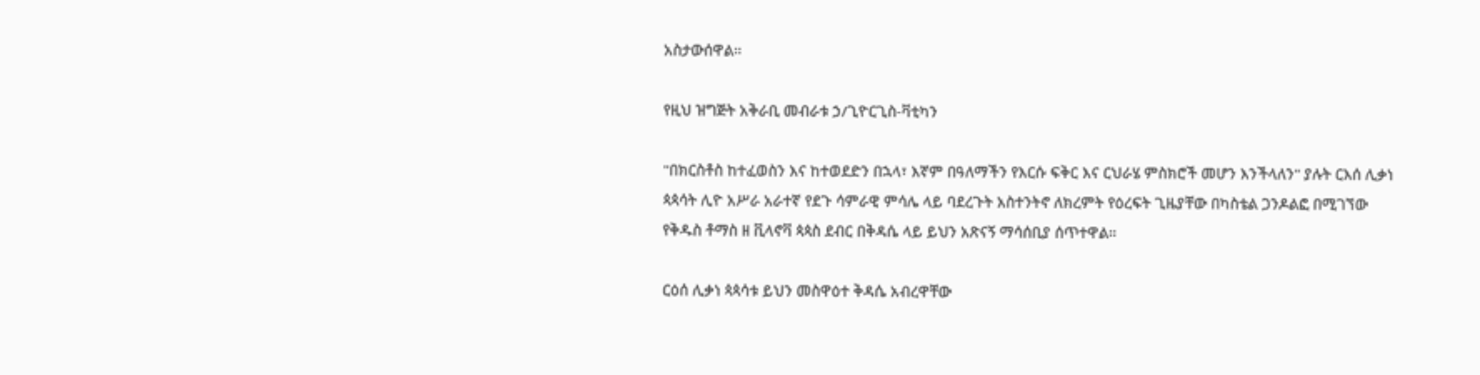አስታውሰዋል።

የዚህ ዝግጅት አቅራቢ መብራቱ ኃ/ጊዮርጊስ-ቫቲካን

"በክርስቶስ ከተፈወስን እና ከተወደድን በኋላ፣ እኛም በዓለማችን የእርሱ ፍቅር እና ርህራሄ ምስክሮች መሆን እንችላለን" ያሉት ርእሰ ሊቃነ ጳጳሳት ሊዮ አሥራ አራተኛ የደጉ ሳምራዊ ምሳሌ ላይ ባደረጉት አስተንትኖ ለክረምት የዕረፍት ጊዜያቸው በካስቴል ጋንዶልፎ በሚገኘው የቅዱስ ቶማስ ዘ ቪላኖቫ ጳጳስ ደብር በቅዳሴ ላይ ይህን አጽናኝ ማሳሰቢያ ሰጥተዋል።

ርዕሰ ሊቃነ ጳጳሳቱ ይህን መስዋዕተ ቅዳሴ አብረዋቸው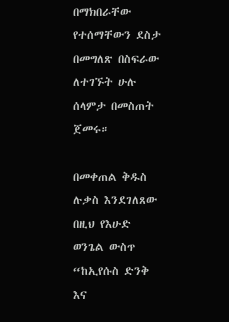በማክበራቸው የተሰማቸውን ደስታ በመግለጽ በስፍራው ለተገኙት ሁሉ ሰላምታ በመስጠት ጀመሩ።

በመቀጠል ቅዱስ ሉቃስ እንደገለጸው በዚህ የእሁድ ወንጌል ውስጥ “ከኢየሱስ ድንቅ እና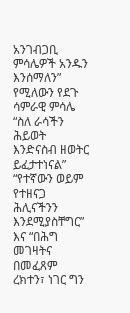አንገብጋቢ ምሳሌዎች አንዱን እንሰማለን” የሚለውን የደጉ ሳምራዊ ምሳሌ “ስለ ራሳችን ሕይወት እንድናስብ ዘወትር ይፈታተነናል” “የተኛውን ወይም የተዘናጋ ሕሊናችንን እንደሚያስቸግር” እና “በሕግ መገዛትና በመፈጸም ረክተን፣ ነገር ግን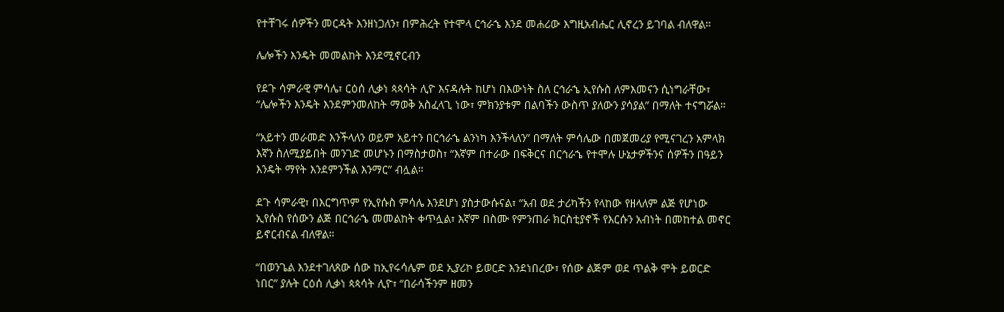የተቸገሩ ሰዎችን መርዳት እንዘነጋለን፣ በምሕረት የተሞላ ርኅራኄ እንደ መሐሪው እግዚአብሔር ሊኖረን ይገባል ብለዋል።

ሌሎችን እንዴት መመልከት እንደሚኖርብን

የደጉ ሳምራዊ ምሳሌ፣ ርዕሰ ሊቃነ ጳጳሳት ሊዮ እናዳሉት ከሆነ በእውነት ስለ ርኅራኄ ኢየሱስ ለምእመናን ሲነግራቸው፣ “ሌሎችን እንዴት እንደምንመለከት ማወቅ አስፈላጊ ነው፣ ምክንያቱም በልባችን ውስጥ ያለውን ያሳያል” በማለት ተናግሯል።

“አይተን መራመድ እንችላለን ወይም አይተን በርኅራኄ ልንነካ እንችላለን” በማለት ምሳሌው በመጀመሪያ የሚናገረን አምላክ እኛን ስለሚያይበት መንገድ መሆኑን በማስታወስ፣ “እኛም በተራው በፍቅርና በርኅራኄ የተሞሉ ሁኔታዎችንና ሰዎችን በዓይን እንዴት ማየት እንደምንችል እንማር” ብሏል።

ደጉ ሳምራዊ፣ በእርግጥም የኢየሱስ ምሳሌ እንደሆነ ያስታውሱናል፣ “አብ ወደ ታሪካችን የላከው የዘላለም ልጅ የሆነው ኢየሱስ የሰውን ልጅ በርኅራኄ መመልከት ቀጥሏል፣ እኛም በስሙ የምንጠራ ክርስቲያኖች የእርሱን አብነት በመከተል መኖር ይኖርብናል ብለዋል።

“በወንጌል እንደተገለጸው ሰው ከኢየሩሳሌም ወደ ኢያሪኮ ይወርድ እንደነበረው፣ የሰው ልጅም ወደ ጥልቅ ሞት ይወርድ ነበር” ያሉት ርዕሰ ሊቃነ ጳጳሳት ሊዮ፣ “በራሳችንም ዘመን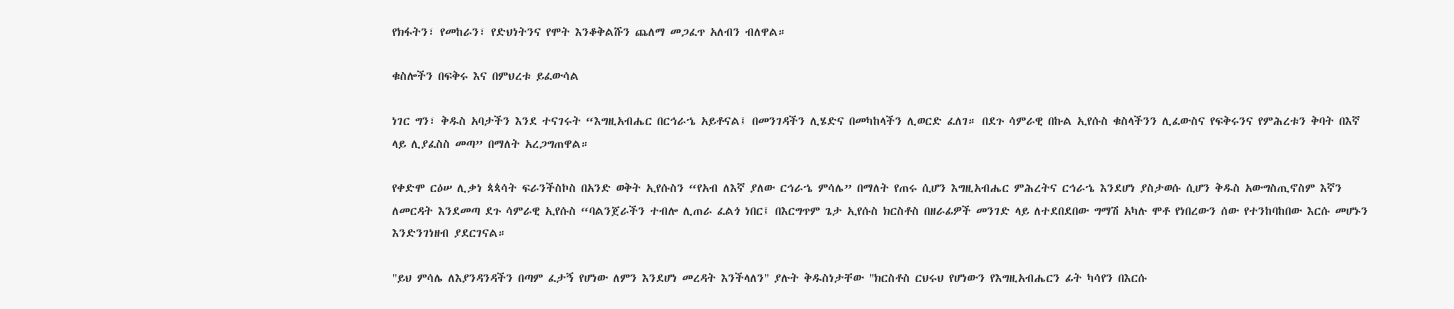የክፋትን፣ የመከራን፣ የድህነትንና የሞት እንቆቅልሹን ጨለማ መጋፈጥ አለብን ብለዋል።

ቁስሎችን በፍቅሩ እና በምህረቱ ይፈውሳል

ነገር ግን፣ ቅዱስ አባታችን እንደ ተናገሩት “እግዚአብሔር በርኅራኄ አይቶናል፤ በመንገዳችን ሊሄድና በመካከላችን ሊወርድ ፈለገ። በደጉ ሳምራዊ በኩል ኢየሱስ ቁስላችንን ሊፈውስና የፍቅሩንና የምሕረቱን ቅባት በእኛ ላይ ሊያፈስስ መጣ” በማለት አረጋግጠዋል።

የቀድሞ ርዕሠ ሊቃነ ጳጳሳት ፍራንችስኮስ በአንድ ወቅት ኢየሱስን “የአብ ለእኛ ያለው ርኅራኄ ምሳሌ” በማለት የጠሩ ሲሆን እግዚአብሔር ምሕረትና ርኅራኄ እንደሆነ ያስታወሱ ሲሆን ቅዱስ አውግስጢኖስም እኛን ለመርዳት እንደመጣ ደጉ ሳምራዊ ኢየሱስ “ባልንጀራችን ተብሎ ሊጠራ ፈልጎ ነበር፤ በእርግጥም ጌታ ኢየሱስ ክርስቶስ በዘራፊዎች መንገድ ላይ ለተደበደበው ግማሽ አካሉ ሞቶ የነበረውን ሰው የተንከባከበው እርሱ መሆኑን እንድንገነዘብ ያደርገናል።

"ይህ ምሳሌ ለእያንዳንዳችን በጣም ፈታኝ የሆነው ለምን እንደሆነ መረዳት እንችላለን" ያሉት ቅዱስነታቸው "ክርስቶስ ርህሩህ የሆነውን የእግዚአብሔርን ፊት ካሳየን በእርሱ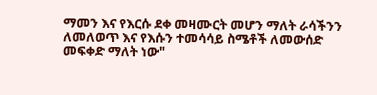ማመን እና የእርሱ ደቀ መዛሙርት መሆን ማለት ራሳችንን ለመለወጥ እና የእሱን ተመሳሳይ ስሜቶች ለመውሰድ መፍቀድ ማለት ነው"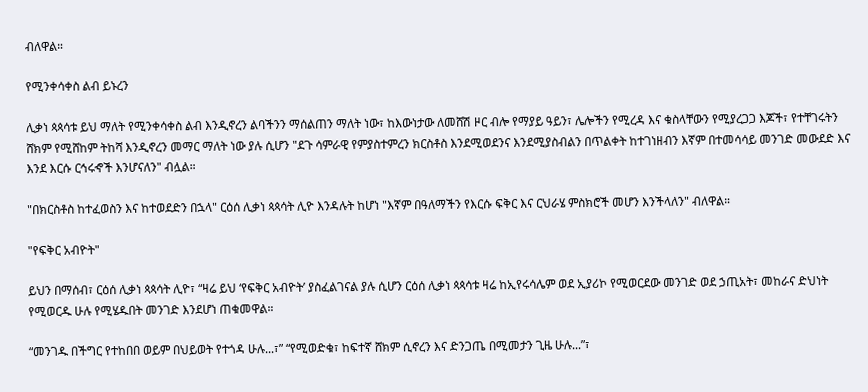ብለዋል።

የሚንቀሳቀስ ልብ ይኑረን

ሊቃነ ጳጳሳቱ ይህ ማለት የሚንቀሳቀስ ልብ እንዲኖረን ልባችንን ማሰልጠን ማለት ነው፣ ከእውነታው ለመሸሽ ዞር ብሎ የማያይ ዓይን፣ ሌሎችን የሚረዳ እና ቁስላቸውን የሚያረጋጋ እጆች፣ የተቸገሩትን ሸክም የሚሸከም ትከሻ እንዲኖረን መማር ማለት ነው ያሉ ሲሆን "ደጉ ሳምራዊ የምያስተምረን ክርስቶስ እንደሚወደንና እንደሚያስብልን በጥልቀት ከተገነዘብን እኛም በተመሳሳይ መንገድ መውደድ እና እንደ እርሱ ርኅሩኆች እንሆናለን" ብሏል።

"በክርስቶስ ከተፈወስን እና ከተወደድን በኋላ" ርዕሰ ሊቃነ ጳጳሳት ሊዮ እንዳሉት ከሆነ "እኛም በዓለማችን የእርሱ ፍቅር እና ርህራሄ ምስክሮች መሆን እንችላለን" ብለዋል።

"የፍቅር አብዮት"

ይህን በማሰብ፣ ርዕሰ ሊቃነ ጳጳሳት ሊዮ፣ “ዛሬ ይህ ‘የፍቅር አብዮት’ ያስፈልገናል ያሉ ሲሆን ርዕሰ ሊቃነ ጳጳሳቱ ዛሬ ከኢየሩሳሌም ወደ ኢያሪኮ የሚወርደው መንገድ ወደ ኃጢአት፣ መከራና ድህነት የሚወርዱ ሁሉ የሚሄዱበት መንገድ እንደሆነ ጠቁመዋል።

“መንገዱ በችግር የተከበበ ወይም በህይወት የተጎዳ ሁሉ...፣” “የሚወድቁ፣ ከፍተኛ ሸክም ሲኖረን እና ድንጋጤ በሚመታን ጊዜ ሁሉ...”፣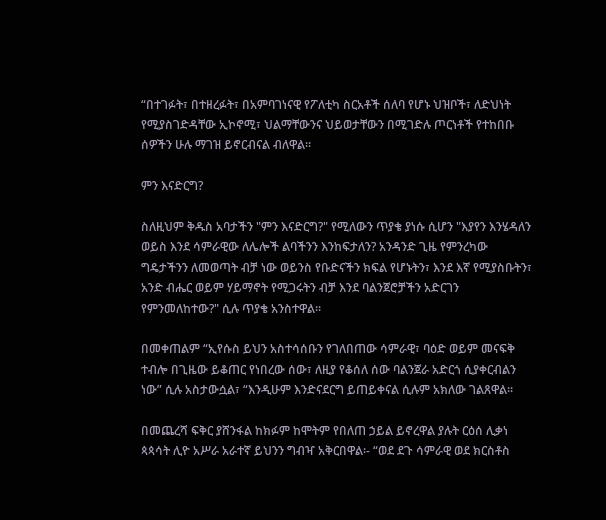“በተገፉት፣ በተዘረፉት፣ በአምባገነናዊ የፖለቲካ ስርአቶች ሰለባ የሆኑ ህዝቦች፣ ለድህነት የሚያስገድዳቸው ኢኮኖሚ፣ ህልማቸውንና ህይወታቸውን በሚገድሉ ጦርነቶች የተከበቡ ሰዎችን ሁሉ ማገዝ ይኖርብናል ብለዋል።

ምን እናድርግ?

ስለዚህም ቅዱስ አባታችን "ምን እናድርግ?" የሚለውን ጥያቄ ያነሱ ሲሆን "እያየን እንሄዳለን ወይስ እንደ ሳምራዊው ለሌሎች ልባችንን እንከፍታለን? አንዳንድ ጊዜ የምንረካው ግዴታችንን ለመወጣት ብቻ ነው ወይንስ የቡድናችን ክፍል የሆኑትን፣ እንደ እኛ የሚያስቡትን፣ አንድ ብሔር ወይም ሃይማኖት የሚጋሩትን ብቻ እንደ ባልንጀሮቻችን አድርገን የምንመለከተው?" ሲሉ ጥያቄ አንስተዋል።

በመቀጠልም “ኢየሱስ ይህን አስተሳሰቡን የገለበጠው ሳምራዊ፣ ባዕድ ወይም መናፍቅ ተብሎ በጊዜው ይቆጠር የነበረው ሰው፣ ለዚያ የቆሰለ ሰው ባልንጀራ አድርጎ ሲያቀርብልን ነው” ሲሉ አስታውሷል፣ “እንዲሁም እንድናደርግ ይጠይቀናል ሲሉም አክለው ገልጸዋል።

በመጨረሻ ፍቅር ያሸንፋል ከክፉም ከሞትም የበለጠ ኃይል ይኖረዋል ያሉት ርዕሰ ሊቃነ ጳጳሳት ሊዮ አሥራ አራተኛ ይህንን ግብዣ አቅርበዋል፡- “ወደ ደጉ ሳምራዊ ወደ ክርስቶስ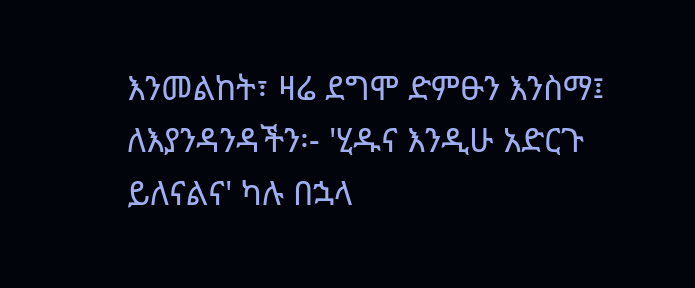እንመልከት፣ ዛሬ ደግሞ ድምፁን እንስማ፤ ለእያንዳንዳችን፡- 'ሂዱና እንዲሁ አድርጉ ይለናልና' ካሉ በኋላ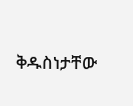ቅዱስነታቸው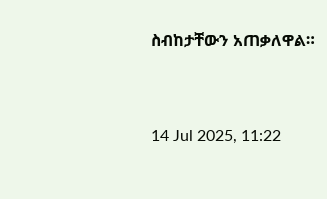ስብከታቸውን አጠቃለዋል።



14 Jul 2025, 11:22